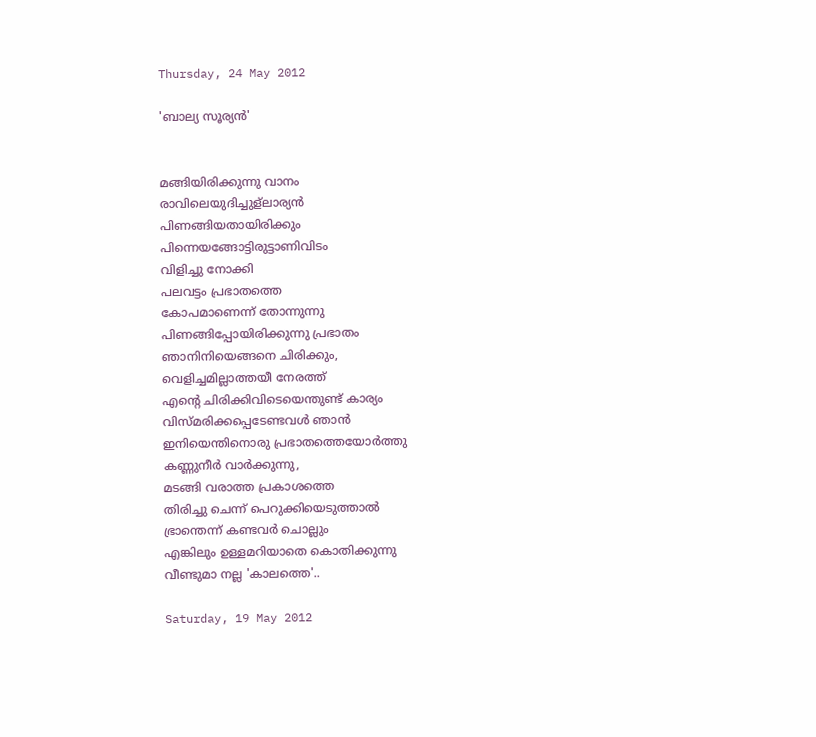Thursday, 24 May 2012

'ബാല്യ സൂര്യന്‍'


മങ്ങിയിരിക്കുന്നു വാനം
രാവിലെയുദിച്ചുള്ലാര്യന്‍
പിണങ്ങിയതായിരിക്കും
പിന്നെയങ്ങോട്ടിരുട്ടാണിവിടം
വിളിച്ചു നോക്കി
പലവട്ടം പ്രഭാതത്തെ
കോപമാണെന്ന് തോന്നുന്നു
പിണങ്ങിപ്പോയിരിക്കുന്നു പ്രഭാതം
ഞാനിനിയെങ്ങനെ ചിരിക്കും,
വെളിച്ചമില്ലാത്തയീ നേരത്ത്
എന്റെ ചിരിക്കിവിടെയെന്തുണ്ട് കാര്യം
വിസ്മരിക്കപ്പെടേണ്ടവള്‍ ഞാന്‍
ഇനിയെന്തിനൊരു പ്രഭാതത്തെയോര്‍ത്തു
കണ്ണുനീര്‍ വാര്‍ക്കുന്നു,
മടങ്ങി വരാത്ത പ്രകാശത്തെ
തിരിച്ചു ചെന്ന് പെറുക്കിയെടുത്താല്‍
ഭ്രാന്തെന്ന് കണ്ടവര്‍ ചൊല്ലും
എങ്കിലും ഉള്ളമറിയാതെ കൊതിക്കുന്നു
വീണ്ടുമാ നല്ല 'കാലത്തെ'..

Saturday, 19 May 2012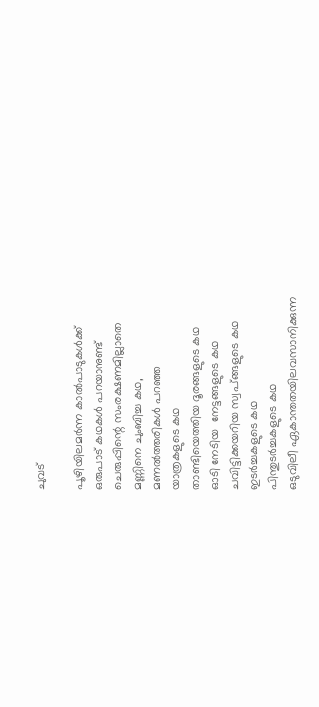ചുവട്

പൂഴിയിലമര്‍ന്ന കാല്‍പാടുകള്‍ക്ക്
ഒരുപാട് കഥകള്‍ പറയാനുണ്ട്
ചെരുപ്പിന്റെ സംരക്ഷണമില്ലാതെ
മണ്ണിനെ ചുംബിച്ച കഥ,
മണല്‍ത്തരികള്‍ പറഞ്ഞ
യാത്രകളുടെ കഥ
താണ്ടിയെത്തിയ ദൂരങ്ങളുടെ കഥ
ഓടി നേടിയ  നേട്ടങ്ങളുടെ കഥ
ചവിട്ടിക്കയറിയ സ്വപ്ങ്ങളുടെ കഥ
ഇടര്‍ച്ചകളുടെ കഥ
പിന്തുടര്‍ച്ചകളുടെ കഥ
ഒടുവിലീ ഏകാന്തതയിലവസാനിക്കുന്ന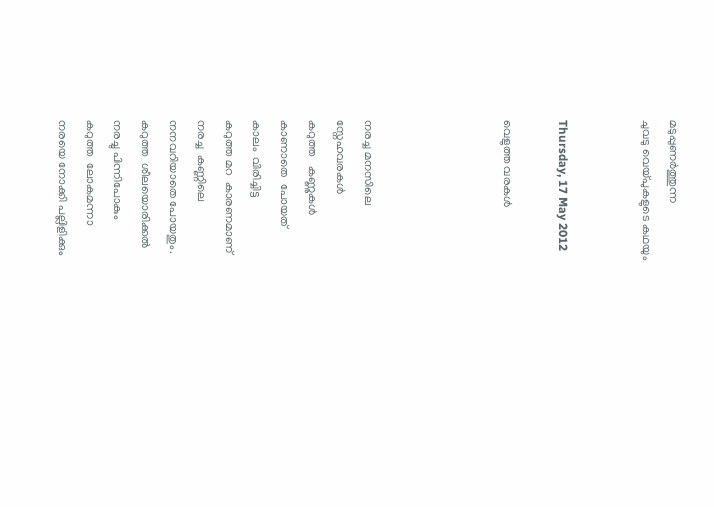മടുപ്പുണര്‍ത്തുന്ന
ചുവടു വെയ്പുകളുടെ കഥയും


Thursday, 17 May 2012

വെളുത്ത വരകള്‍




നരച്ച മനസിലെ
സ്നേഹവരകള്‍
കറുത്ത   കണ്ണുകള്‍
കാണാതെ  പോയത്
കാലം  വിരിച്ചിട്ട
കറുത്ത മറ  കാരണമാണ്
നരച്ച  കണ്ണിലെ
നനവറിയാതെ പോയതും.
കറുത്ത  ശീലയൊരിക്കല്‍
നരച്ചു പിന്നിപോകും
കറുത്ത  ലോകമന്നാ
നരയെ നോക്കി പല്ലിളിക്കും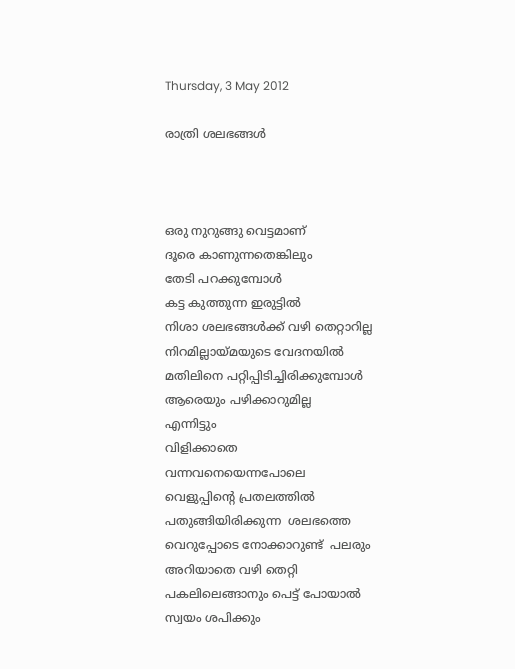Thursday, 3 May 2012

രാത്രി ശലഭങ്ങള്‍



ഒരു നുറുങ്ങു വെട്ടമാണ്
ദൂരെ കാണുന്നതെങ്കിലും
തേടി പറക്കുമ്പോള്‍
കട്ട കുത്തുന്ന ഇരുട്ടില്‍
നിശാ ശലഭങ്ങള്‍ക്ക് വഴി തെറ്റാറില്ല
നിറമില്ലായ്മയുടെ വേദനയില്‍
മതിലിനെ പറ്റിപ്പിടിച്ചിരിക്കുമ്പോള്‍
ആരെയും പഴിക്കാറുമില്ല
എന്നിട്ടും
വിളിക്കാതെ വന്നവനെയെന്നപോലെ
വെളുപ്പിന്റെ പ്രതലത്തില്‍
പതുങ്ങിയിരിക്കുന്ന  ശലഭത്തെ
വെറുപ്പോടെ നോക്കാറുണ്ട്  പലരും
അറിയാതെ വഴി തെറ്റി
പകലിലെങ്ങാനും പെട്ട് പോയാല്‍
സ്വയം ശപിക്കും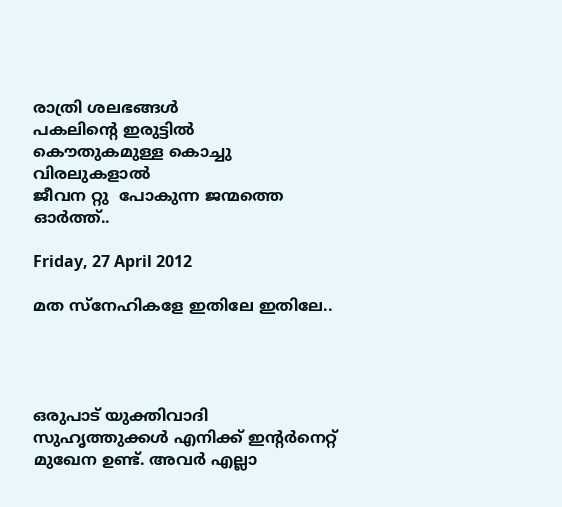രാത്രി ശലഭങ്ങള്‍
പകലിന്റെ ഇരുട്ടില്‍
കൌതുകമുള്ള കൊച്ചു വിരലുകളാല്‍
ജീവന റ്റു  പോകുന്ന ജന്മത്തെ ഓര്‍ത്ത്‌..

Friday, 27 April 2012

മത സ്നേഹികളേ ഇതിലേ ഇതിലേ..




ഒരുപാട് യുക്തിവാദി സുഹൃത്തുക്കള്‍ എനിക്ക് ഇന്റര്‍നെറ്റ്‌ മുഖേന ഉണ്ട്. അവര്‍ എല്ലാ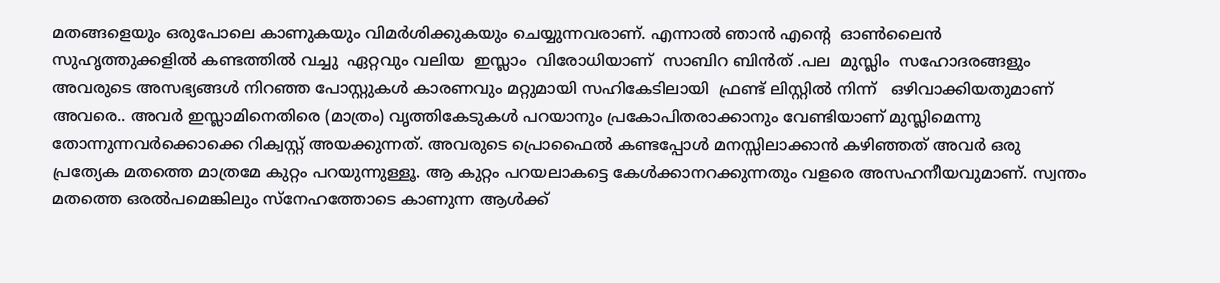മതങ്ങളെയും ഒരുപോലെ കാണുകയും വിമര്‍ശിക്കുകയും ചെയ്യുന്നവരാണ്. എന്നാല്‍ ഞാന്‍ എന്റെ  ഓണ്‍ലൈന്‍ സുഹൃത്തുക്കളില്‍ കണ്ടത്തില്‍ വച്ചു  ഏറ്റവും വലിയ  ഇസ്ലാം  വിരോധിയാണ്  സാബിറ ബിന്‍ത് .പല  മുസ്ലിം  സഹോദരങ്ങളും  അവരുടെ അസഭ്യങ്ങള്‍ നിറഞ്ഞ പോസ്റ്റുകള്‍ കാരണവും മറ്റുമായി സഹികേടിലായി  ഫ്രണ്ട് ലിസ്റ്റില്‍ നിന്ന്   ഒഴിവാക്കിയതുമാണ്  അവരെ.. അവര്‍ ഇസ്ലാമിനെതിരെ (മാത്രം) വൃത്തികേടുകള്‍ പറയാനും പ്രകോപിതരാക്കാനും വേണ്ടിയാണ് മുസ്ലിമെന്നു  തോന്നുന്നവര്‍ക്കൊക്കെ റിക്വസ്റ്റ് അയക്കുന്നത്. അവരുടെ പ്രൊഫൈല്‍ കണ്ടപ്പോള്‍ മനസ്സിലാക്കാന്‍ കഴിഞ്ഞത് അവര്‍ ഒരു പ്രത്യേക മതത്തെ മാത്രമേ കുറ്റം പറയുന്നുള്ളൂ. ആ കുറ്റം പറയലാകട്ടെ കേള്‍ക്കാനറക്കുന്നതും വളരെ അസഹനീയവുമാണ്‌. സ്വന്തം മതത്തെ ഒരല്‍പമെങ്കിലും സ്നേഹത്തോടെ കാണുന്ന ആള്‍ക്ക്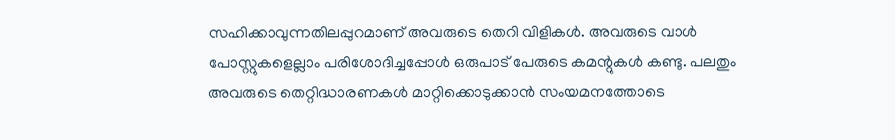സഹിക്കാവുന്നതിലപ്പുറമാണ് അവരുടെ തെറി വിളികള്‍. അവരുടെ വാള്‍ പോസ്റ്റുകളെല്ലാം പരിശോദിച്ചപ്പോള്‍ ഒരുപാട് പേരുടെ കമന്റുകള്‍ കണ്ടു. പലതും അവരുടെ തെറ്റിദ്ധാരണകള്‍ മാറ്റിക്കൊടുക്കാന്‍ സംയമനത്തോടെ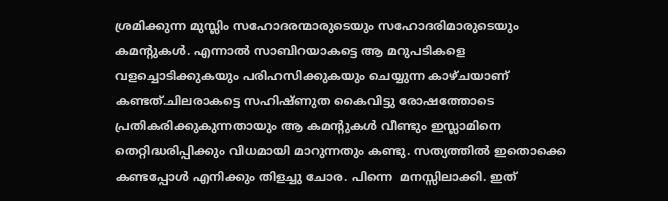ശ്രമിക്കുന്ന മുസ്ലിം സഹോദരന്മാരുടെയും സഹോദരിമാരുടെയും കമന്റുകള്‍. എന്നാല്‍ സാബിറയാകട്ടെ ആ മറുപടികളെ വളച്ചൊടിക്കുകയും പരിഹസിക്കുകയും ചെയ്യുന്ന കാഴ്ചയാണ് കണ്ടത്.ചിലരാകട്ടെ സഹിഷ്ണുത കൈവിട്ടു രോഷത്തോടെ പ്രതികരിക്കുകുന്നതായും ആ കമന്റുകള്‍ വീണ്ടും ഇസ്ലാമിനെ തെറ്റിദ്ധരിപ്പിക്കും വിധമായി മാറുന്നതും കണ്ടു. സത്യത്തില്‍ ഇതൊക്കെ കണ്ടപ്പോള്‍ എനിക്കും തിളച്ചു ചോര. പിന്നെ  മനസ്സിലാക്കി. ഇത്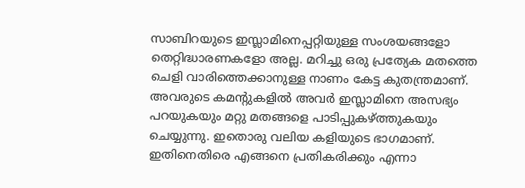സാബിറയുടെ ഇസ്ലാമിനെപ്പറ്റിയുള്ള സംശയങ്ങളോ തെറ്റിദ്ധാരണകളോ അല്ല. മറിച്ചു ഒരു പ്രത്യേക മതത്തെ ചെളി വാരിത്തെക്കാനുള്ള നാണം കേട്ട കുതന്ത്രമാണ്. അവരുടെ കമന്റുകളില്‍ അവര്‍ ഇസ്ലാമിനെ അസഭ്യം പറയുകയും മറ്റു മതങ്ങളെ പാടിപ്പുകഴ്ത്തുകയും ചെയ്യുന്നു. ഇതൊരു വലിയ കളിയുടെ ഭാഗമാണ്.   ഇതിനെതിരെ എങ്ങനെ പ്രതികരിക്കും എന്നാ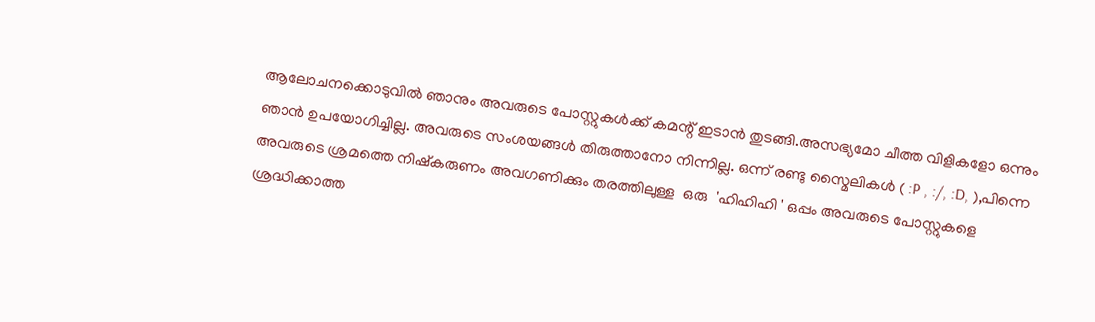ആലോചനക്കൊടുവില്‍ ഞാനും അവരുടെ പോസ്റ്റുകള്‍ക്ക്‌ കമന്റ്‌ ഇടാന്‍ തുടങ്ങി.അസഭ്യമോ ചീത്ത വിളികളോ ഒന്നും ഞാന്‍ ഉപയോഗിച്ചില്ല. അവരുടെ സംശയങ്ങള്‍ തിരുത്താനോ നിന്നില്ല. ഒന്ന് രണ്ടു സ്മൈലികള്‍ ( :P , :/, :D, ),പിന്നെ അവരുടെ ശ്രമത്തെ നിഷ്കരുണം അവഗണിക്കും തരത്തിലുള്ള  ഒരു  'ഹിഹിഹി ' ഒപ്പം അവരുടെ പോസ്റ്റുകളെ ശ്രദ്ധിക്കാത്ത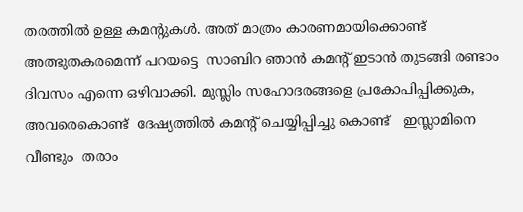തരത്തില്‍ ഉള്ള കമന്റുകള്‍. അത് മാത്രം കാരണമായിക്കൊണ്ട് അത്ഭുതകരമെന്ന് പറയട്ടെ  സാബിറ ഞാന്‍ കമന്റ്‌ ഇടാന്‍ തുടങ്ങി രണ്ടാം ദിവസം എന്നെ ഒഴിവാക്കി. മുസ്ലിം സഹോദരങ്ങളെ പ്രകോപിപ്പിക്കുക, അവരെകൊണ്ട്  ദേഷ്യത്തില്‍ കമന്റ്‌ ചെയ്യിപ്പിച്ചു കൊണ്ട്   ഇസ്ലാമിനെ  വീണ്ടും  തരാം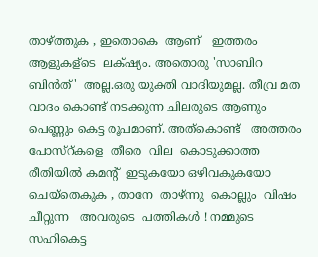താഴ്ത്തുക , ഇതൊകെ  ആണ്   ഇത്തരം   ആളുകള്ടെ  ലക്‌ഷ്യം. അതൊരു 'സാബിറ ബിന്‍ത്'  അല്ല.ഒരു യുക്തി വാദിയുമല്ല. തീവ്ര മത വാദം കൊണ്ട് നടക്കുന്ന ചിലരുടെ ആണും പെണ്ണും കെട്ട രൂപമാണ്. അത്കൊണ്ട്   അത്തരം പോസ്റ്കളെ  തീരെ  വില  കൊടുക്കാത്ത   രീതിയില്‍ കമന്റ്‌  ഇടുകയോ ഒഴിവകുകയോ ചെയ്തെകുക , താനേ  താഴ്ന്നു  കൊല്ലും  വിഷം  ചീറ്റുന്ന   അവരുടെ  പത്തികള്‍ ! നമ്മുടെ സഹികെട്ട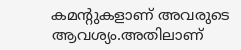കമന്റുകളാണ് അവരുടെ ആവശ്യം.അതിലാണ്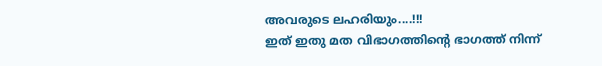അവരുടെ ലഹരിയും....!!!
ഇത് ഇതു മത വിഭാഗത്തിന്റെ ഭാഗത്ത് നിന്ന്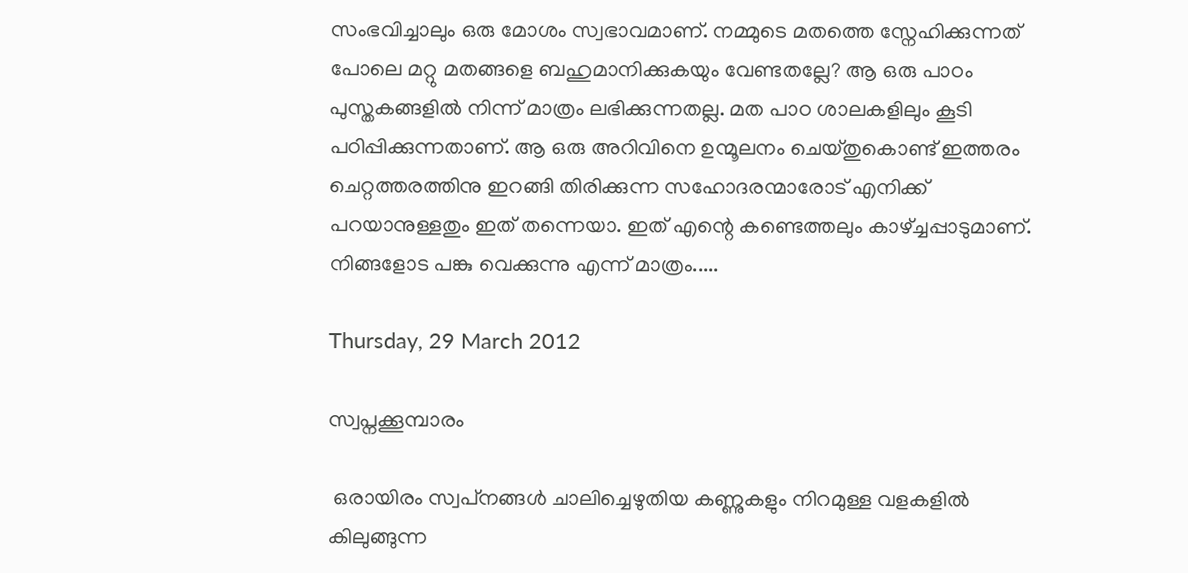സംഭവിച്ചാലും ഒരു മോശം സ്വഭാവമാണ്. നമ്മുടെ മതത്തെ സ്നേഹിക്കുന്നത് പോലെ മറ്റു മതങ്ങളെ ബഹുമാനിക്കുകയും വേണ്ടതല്ലേ? ആ ഒരു പാഠം പുസ്തകങ്ങളില്‍ നിന്ന് മാത്രം ലഭിക്കുന്നതല്ല. മത പാഠ ശാലകളിലും കൂടി പഠിപ്പിക്കുന്നതാണ്. ആ ഒരു അറിവിനെ ഉന്മൂലനം ചെയ്തുകൊണ്ട് ഇത്തരം ചെറ്റത്തരത്തിനു ഇറങ്ങി തിരിക്കുന്ന സഹോദരന്മാരോട് എനിക്ക് പറയാനുള്ളതും ഇത് തന്നെയാ. ഇത് എന്റെ കണ്ടെത്തലും കാഴ്ച്ചപ്പാടുമാണ്. നിങ്ങളോട പങ്കു വെക്കുന്നു എന്ന് മാത്രം.....

Thursday, 29 March 2012

സ്വപ്നക്കൂമ്പാരം

 ഒരായിരം സ്വപ്‌നങ്ങള്‍ ചാലിച്ചെഴുതിയ കണ്ണുകളും നിറമുള്ള വളകളില്‍ കിലുങ്ങുന്ന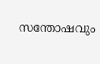സന്തോഷവും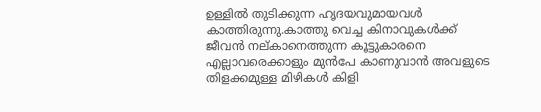ഉള്ളില്‍ തുടിക്കുന്ന ഹൃദയവുമായവള്‍ കാത്തിരുന്നു.കാത്തു വെച്ച കിനാവുകള്‍ക്ക് ജീവന്‍ നല്കാനെത്തുന്ന കൂട്ടുകാരനെ എല്ലാവരെക്കാളും മുന്‍പേ കാണുവാന്‍ അവളുടെ തിളക്കമുള്ള മിഴികള്‍ കിളി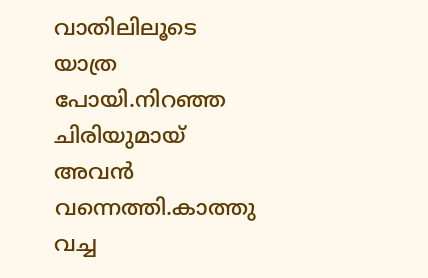വാതിലിലൂടെ യാത്ര പോയി.നിറഞ്ഞ ചിരിയുമായ് അവന്‍ വന്നെത്തി.കാത്തു വച്ച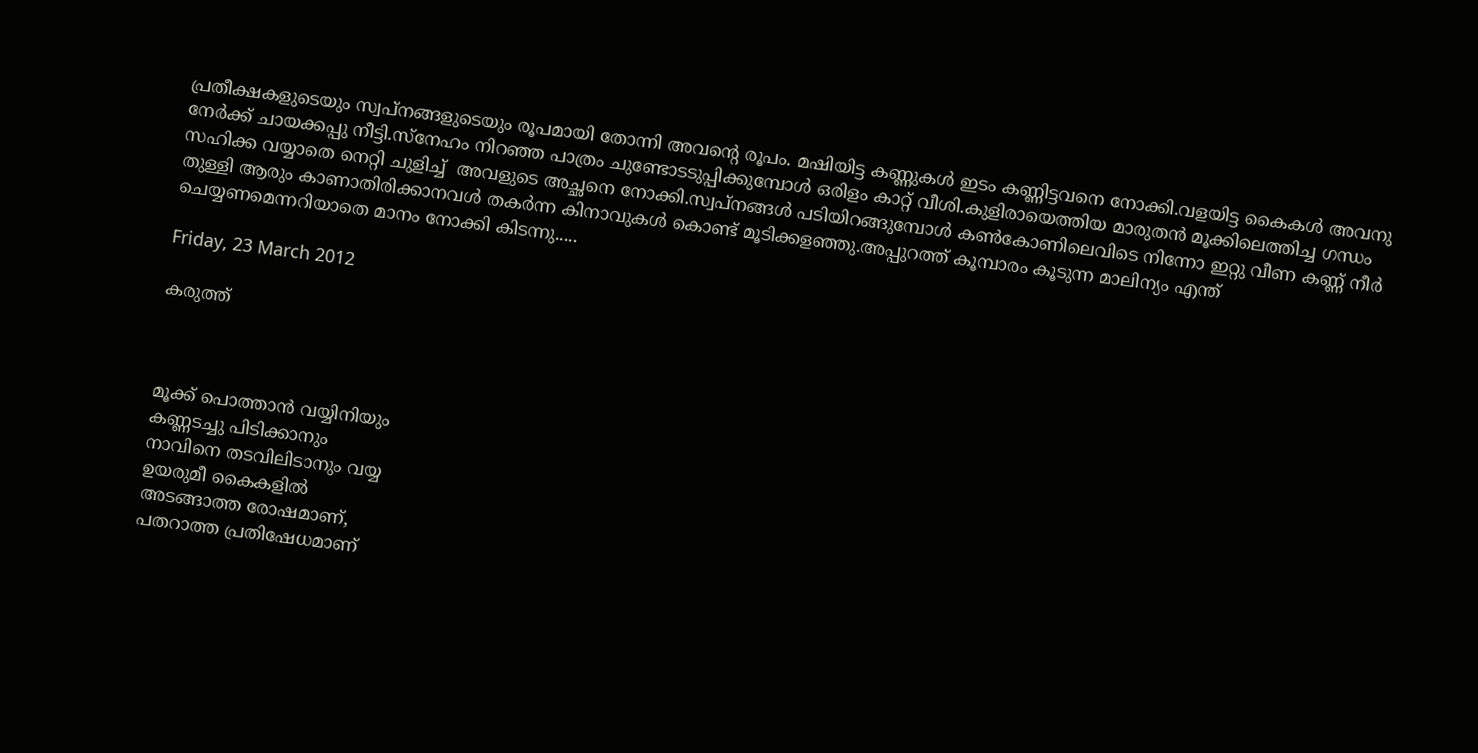പ്രതീക്ഷകളുടെയും സ്വപ്നങ്ങളുടെയും രൂപമായി തോന്നി അവന്റെ രൂപം. മഷിയിട്ട കണ്ണുകള്‍ ഇടം കണ്ണിട്ടവനെ നോക്കി.വളയിട്ട കൈകള്‍ അവനു നേര്‍ക്ക്‌ ചായക്കപ്പു നീട്ടി.സ്നേഹം നിറഞ്ഞ പാത്രം ചുണ്ടോടടുപ്പിക്കുമ്പോള്‍ ഒരിളം കാറ്റ് വീശി.കുളിരായെത്തിയ മാരുതന്‍ മൂക്കിലെത്തിച്ച ഗന്ധം സഹിക്ക വയ്യാതെ നെറ്റി ചുളിച്ച്  അവളുടെ അച്ഛനെ നോക്കി.സ്വപ്‌നങ്ങള്‍ പടിയിറങ്ങുമ്പോള്‍ കണ്‍കോണിലെവിടെ നിന്നോ ഇറ്റു വീണ കണ്ണ് നീര്‍ തുള്ളി ആരും കാണാതിരിക്കാനവള്‍ തകര്‍ന്ന കിനാവുകള്‍ കൊണ്ട് മൂടിക്കളഞ്ഞു.അപ്പുറത്ത് കൂമ്പാരം കൂടുന്ന മാലിന്യം എന്ത് ചെയ്യണമെന്നറിയാതെ മാനം നോക്കി കിടന്നു.....

Friday, 23 March 2012

കരുത്ത്‌



മൂക്ക് പൊത്താന്‍ വയ്യിനിയും
കണ്ണടച്ചു പിടിക്കാനും
നാവിനെ തടവിലിടാനും വയ്യ
ഉയരുമീ കൈകളില്‍
അടങ്ങാത്ത രോഷമാണ്‌,
പതറാത്ത പ്രതിഷേധമാണ്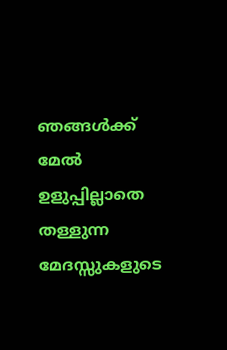ഞങ്ങള്‍ക്ക് മേല്‍
ഉളുപ്പില്ലാതെ തള്ളുന്ന
മേദസ്സുകളുടെ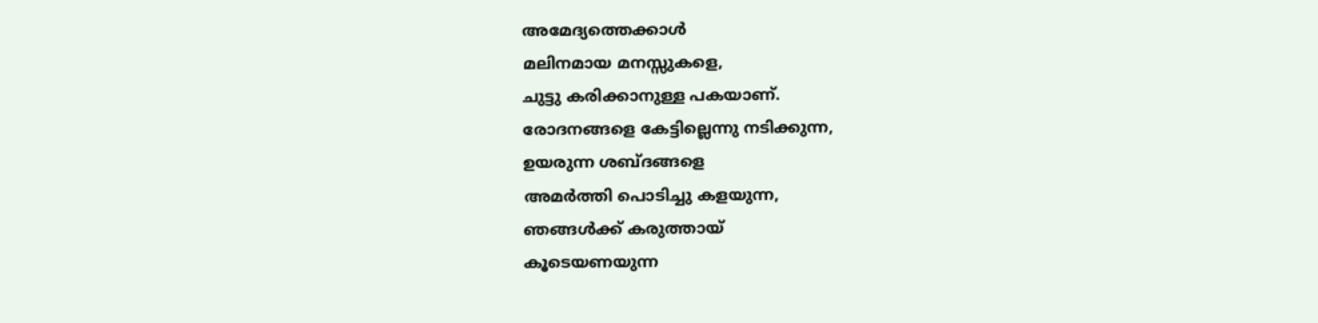അമേദ്യത്തെക്കാള്‍
മലിനമായ മനസ്സുകളെ,
ചുട്ടു കരിക്കാനുള്ള പകയാണ്.
രോദനങ്ങളെ കേട്ടില്ലെന്നു നടിക്കുന്ന,
ഉയരുന്ന ശബ്ദങ്ങളെ
അമര്‍ത്തി പൊടിച്ചു കളയുന്ന,
ഞങ്ങള്‍ക്ക് കരുത്തായ്‌
കൂടെയണയുന്ന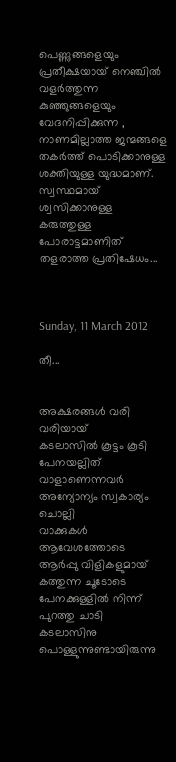പെണ്ണുങ്ങളെയും
പ്രതീക്ഷയായ് നെഞ്ചില്‍ വളര്‍ത്തുന്ന
കുഞ്ഞുങ്ങളെയും വേദനിപ്പിക്കുന്ന ,
നാണമില്ലാത്ത ജന്മങ്ങളെ
തകര്‍ത്ത് പൊടിക്കാനുള്ള
ശക്തിയുള്ള യുദ്ധമാണ്.
സ്വസ്ഥമായ് ശ്വസിക്കാനുള്ള
കരുത്തുള്ള പോരാട്ടമാണിത്
തളരാത്ത പ്രതിഷേധം...



Sunday, 11 March 2012

തീ...


അക്ഷരങ്ങള്‍ വരി വരിയായ്
കടലാസില്‍ കൂട്ടം കൂടി
പേനയല്ലിത് വാളാണെന്നവര്‍
അന്യോന്യം സ്വകാര്യം ചൊല്ലി
വാക്കുകള്‍ ആവേശത്തോടെ
ആര്‍പ്പു വിളികളുമായ്
കത്തുന്ന ചൂടോടെ
പേനക്കുള്ളില്‍ നിന്ന് പുറത്തു ചാടി
കടലാസിനു പൊള്ളുന്നുണ്ടായിരുന്നു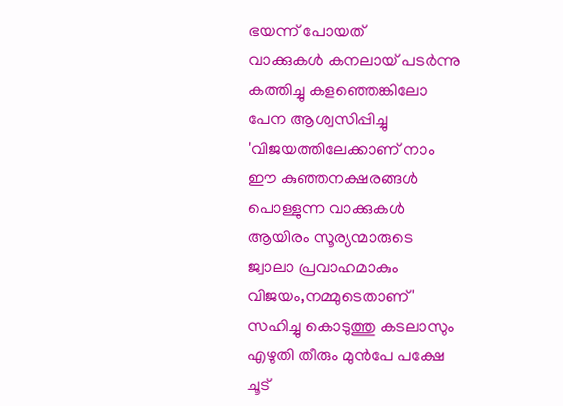ഭയന്ന് പോയത്
വാക്കുകള്‍ കനലായ് പടര്‍ന്നു
കത്തിച്ചു കളഞ്ഞെങ്കിലോ
പേന ആശ്വസിപ്പിച്ചു
'വിജയത്തിലേക്കാണ് നാം
ഈ കുഞ്ഞനക്ഷരങ്ങള്‍
പൊള്ളുന്ന വാക്കുകള്‍
ആയിരം സൂര്യന്മാരുടെ
ജ്വാലാ പ്രവാഹമാകും
വിജയം,നമ്മുടെതാണ്‌'
സഹിച്ചു കൊടുത്തു കടലാസും
എഴുതി തീരും മുന്‍പേ പക്ഷേ
ചൂട്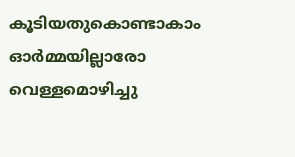കൂടിയതുകൊണ്ടാകാം
ഓര്‍മ്മയില്ലാരോ വെള്ളമൊഴിച്ചു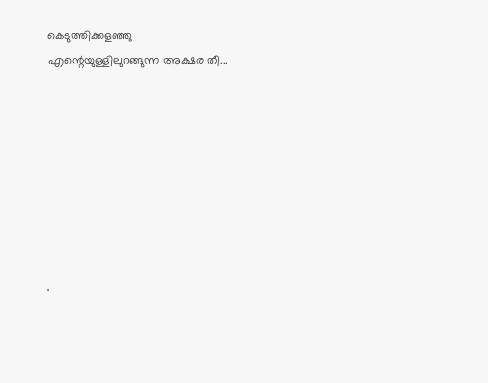കെടുത്തിക്കളഞ്ഞു
എന്റെയുള്ളിലുറങ്ങുന്ന അക്ഷര തീ...








'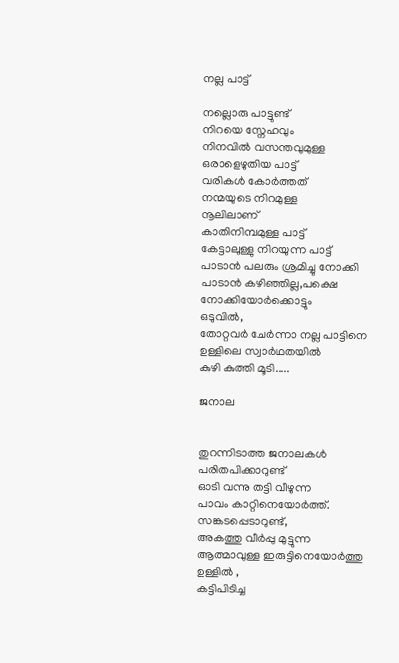നല്ല പാട്ട്

നല്ലൊരു പാട്ടുണ്ട്
നിറയെ സ്നേഹവും
നിനവില്‍ വസന്തവുമുള്ള
ഒരാളെഴുതിയ പാട്ട്
വരികള്‍ കോര്‍ത്തത്
നന്മയുടെ നിറമുള്ള
നൂലിലാണ്
കാതിനിമ്പമുള്ള പാട്ട്
കേട്ടാലുള്ളു നിറയുന്ന പാട്ട്
പാടാന്‍ പലരും ശ്രമിച്ചു നോക്കി
പാടാന്‍ കഴിഞ്ഞില്ല,പക്ഷെ
നോക്കിയോര്‍ക്കൊട്ടും
ഒടുവില്‍,
തോറ്റവര്‍ ചേര്‍ന്നാ നല്ല പാട്ടിനെ
ഉള്ളിലെ സ്വാര്‍ഥതയില്‍
കുഴി കുത്തി മൂടി.....

ജനാല


തുറന്നിടാത്ത ജനാലകള്‍
പരിതപിക്കാറുണ്ട്
ഓടി വന്നു തട്ടി വീഴുന്ന
പാവം കാറ്റിനെയോര്‍ത്ത്.
സങ്കടപ്പെടാറുണ്ട്,
അകത്തു വീര്‍പ്പു മുട്ടുന്ന
ആത്മാവുള്ള ഇരുട്ടിനെയോര്‍ത്തു
ഉള്ളില്‍ ,
കട്ടിപിടിച്ച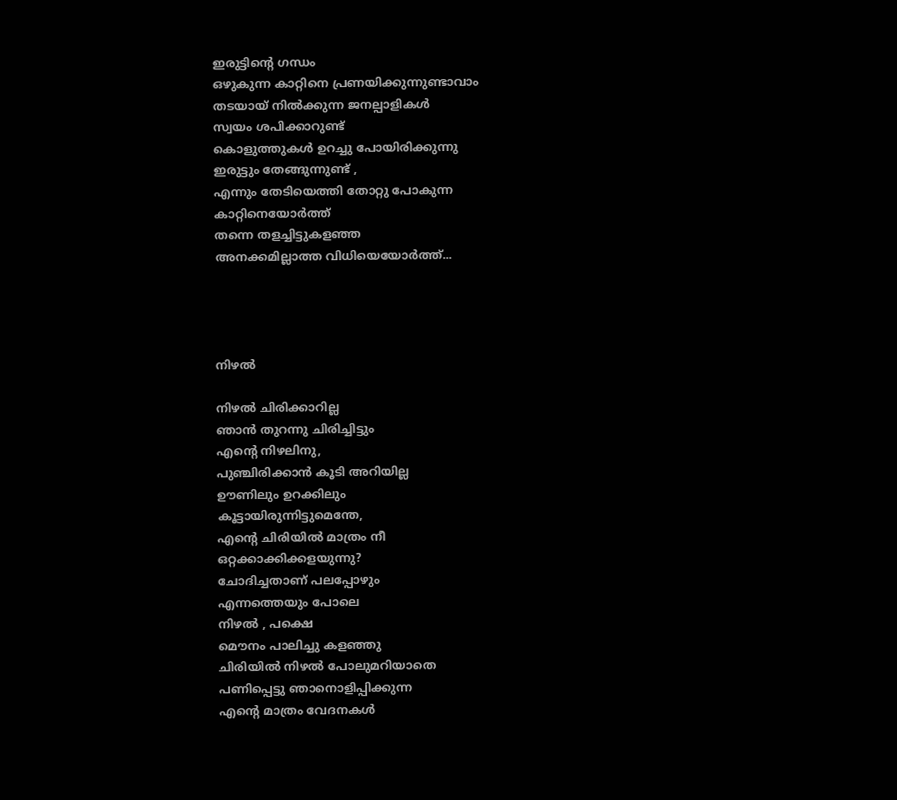ഇരുട്ടിന്റെ ഗന്ധം
ഒഴുകുന്ന കാറ്റിനെ പ്രണയിക്കുന്നുണ്ടാവാം
തടയായ്‌ നില്‍ക്കുന്ന ജനല്പാളികള്‍
സ്വയം ശപിക്കാറുണ്ട്
കൊളുത്തുകള്‍ ഉറച്ചു പോയിരിക്കുന്നു
ഇരുട്ടും തേങ്ങുന്നുണ്ട് ,
എന്നും തേടിയെത്തി തോറ്റു പോകുന്ന
കാറ്റിനെയോര്‍ത്ത്
തന്നെ തളച്ചിട്ടുകളഞ്ഞ
അനക്കമില്ലാത്ത വിധിയെയോര്‍ത്ത്...




നിഴല്‍

നിഴല്‍ ചിരിക്കാറില്ല
ഞാന്‍ തുറന്നു ചിരിച്ചിട്ടും
എന്റെ നിഴലിനു,
പുഞ്ചിരിക്കാന്‍ കൂടി അറിയില്ല
ഊണിലും ഉറക്കിലും
കൂട്ടായിരുന്നിട്ടുമെന്തേ,
എന്റെ ചിരിയില്‍ മാത്രം നീ
ഒറ്റക്കാക്കിക്കളയുന്നു?
ചോദിച്ചതാണ് പലപ്പോഴും
എന്നത്തെയും പോലെ
നിഴല്‍ , പക്ഷെ
മൌനം പാലിച്ചു കളഞ്ഞു
ചിരിയില്‍ നിഴല്‍ പോലുമറിയാതെ
പണിപ്പെട്ടു ഞാനൊളിപ്പിക്കുന്ന
എന്റെ മാത്രം വേദനകള്‍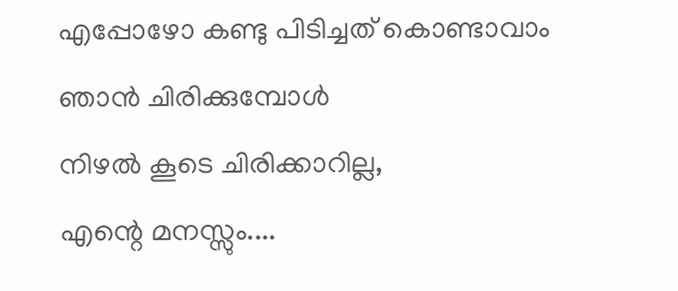എപ്പോഴോ കണ്ടു പിടിച്ചത് കൊണ്ടാവാം
ഞാന്‍ ചിരിക്കുമ്പോള്‍
നിഴല്‍ കൂടെ ചിരിക്കാറില്ല,
എന്റെ മനസ്സും....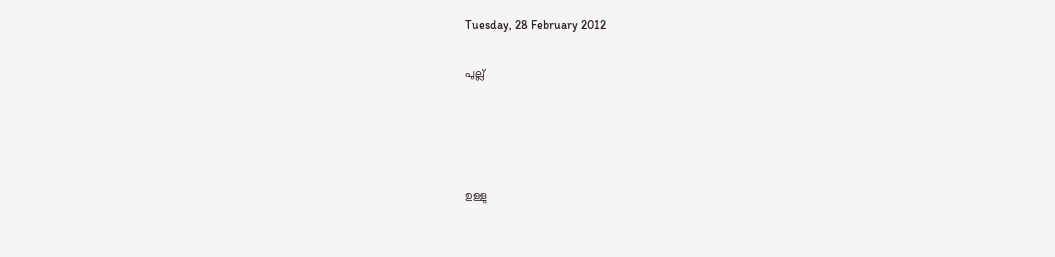Tuesday, 28 February 2012

പുല്ല്




ഉള്ളു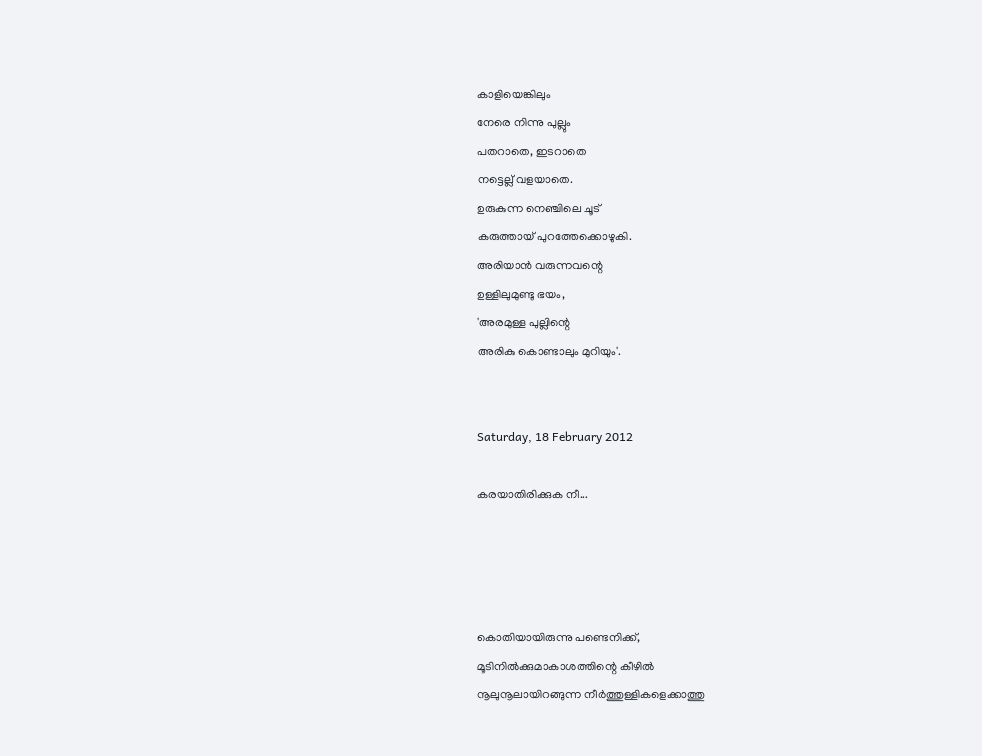കാളിയെങ്കിലും
നേരെ നിന്നു പുല്ലും
പതറാതെ, ഇടറാതെ
നട്ടെല്ല് വളയാതെ.
ഉരുകുന്ന നെഞ്ചിലെ ചൂട്
കരുത്തായ് പുറത്തേക്കൊഴുകി.
അരിയാന്‍ വരുന്നവന്റെ
ഉള്ളിലുമുണ്ടു ഭയം,
'അരമുള്ള പുല്ലിന്റെ
അരികു കൊണ്ടാലും മുറിയും'.


Saturday, 18 February 2012

കരയാതിരിക്കുക നീ...




കൊതിയായിരുന്നു പണ്ടെനിക്ക്,
മൂടിനില്‍ക്കുമാകാശത്തിന്റെ കീഴില്‍
നൂലുനൂലായിറങ്ങുന്ന നീര്‍ത്തുള്ളികളെക്കാത്തു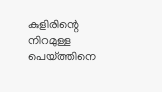കുളിരിന്റെ നിറമുള്ള പെയ്ത്തിനെ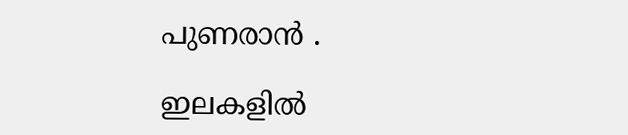പുണരാന്‍ .

ഇലകളില്‍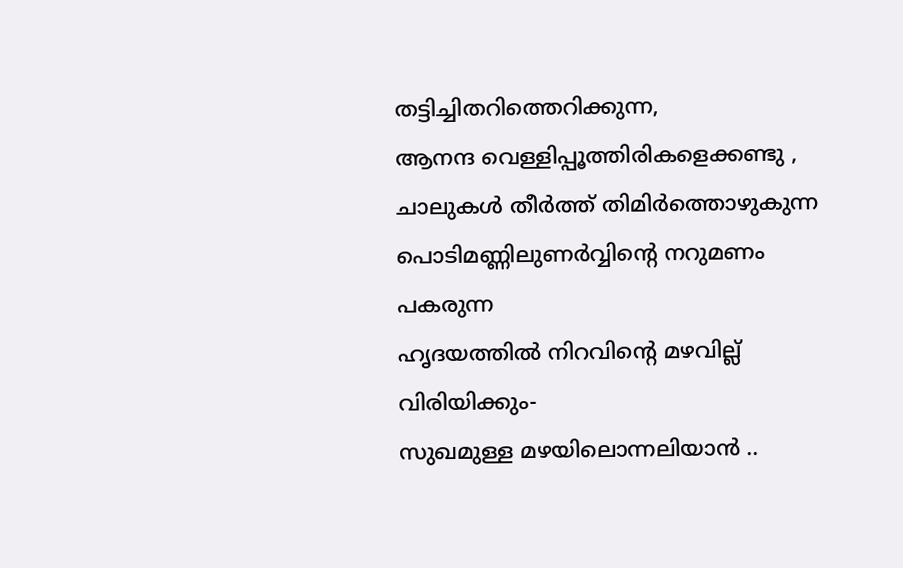തട്ടിച്ചിതറിത്തെറിക്കുന്ന,
ആനന്ദ വെള്ളിപ്പൂത്തിരികളെക്കണ്ടു ,
ചാലുകള്‍ തീര്‍ത്ത്‌ തിമിര്‍ത്തൊഴുകുന്ന
പൊടിമണ്ണിലുണര്‍വ്വിന്റെ നറുമണം പകരുന്ന
ഹൃദയത്തില്‍ നിറവിന്റെ മഴവില്ല് വിരിയിക്കും-
സുഖമുള്ള മഴയിലൊന്നലിയാന്‍ ..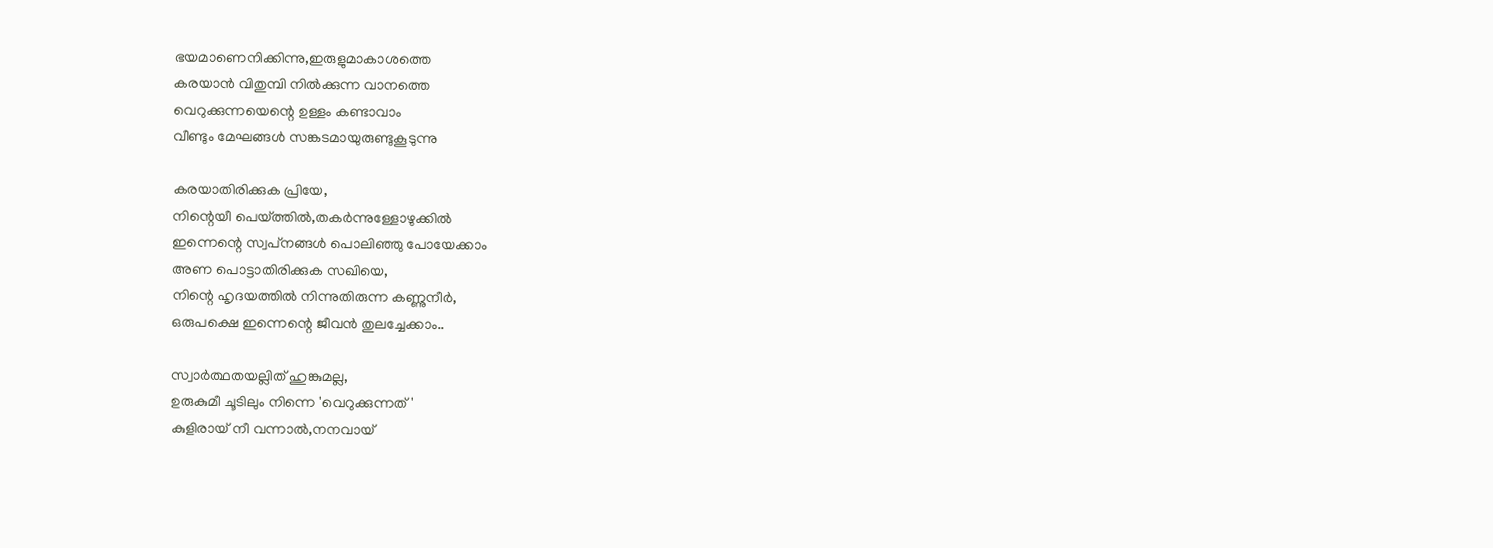ഭയമാണെനിക്കിന്നു,ഇരുളുമാകാശത്തെ
കരയാന്‍ വിതുമ്പി നില്‍ക്കുന്ന വാനത്തെ
വെറുക്കുന്നയെന്റെ ഉള്ളം കണ്ടാവാം
വീണ്ടും മേഘങ്ങള്‍ സങ്കടമായുരുണ്ടുകൂടുന്നു

കരയാതിരിക്കുക പ്രിയേ,
നിന്റെയീ പെയ്ത്തില്‍,തകര്‍ന്നുള്ളോഴുക്കില്‍
ഇന്നെന്റെ സ്വപ്‌നങ്ങള്‍ പൊലിഞ്ഞു പോയേക്കാം
അണ പൊട്ടാതിരിക്കുക സഖിയെ,
നിന്റെ ഹൃദയത്തില്‍ നിന്നുതിരുന്ന കണ്ണുനീര്‍,
ഒരുപക്ഷെ ഇന്നെന്റെ ജീവന്‍ തുലച്ചേക്കാം..

സ്വാര്‍ത്ഥതയല്ലിത് ഹുങ്കുമല്ല,
ഉരുകുമീ ചൂടിലും നിന്നെ 'വെറുക്കുന്നത്'
കുളിരായ് നീ വന്നാല്‍,നനവായ്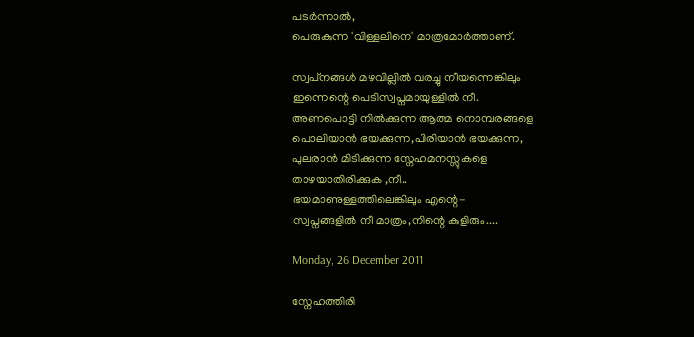പടര്‍ന്നാല്‍,
പെരുകുന്ന 'വിള്ളലിനെ' മാത്രമോര്‍ത്താണ്.

സ്വപ്‌നങ്ങള്‍ മഴവില്ലില്‍ വരച്ചു നീയന്നെങ്കിലും
ഇന്നെന്റെ പെടിസ്വപ്നമായുള്ളില്‍ നീ.
അണപൊട്ടി നില്‍ക്കുന്ന ആത്മ നൊമ്പരങ്ങളെ
പൊലിയാന്‍ ഭയക്കുന്ന,പിരിയാന്‍ ഭയക്കുന്ന,
പുലരാന്‍ മിടിക്കുന്ന സ്നേഹമനസ്സുകളെ
താഴയാതിരിക്കുക ,നീ..
ഭയമാണുള്ളത്തിലെങ്കിലും എന്റെ-
സ്വപ്നങ്ങളില്‍ നീ മാത്രം,നിന്റെ കുളിരും....

Monday, 26 December 2011

സ്നേഹത്തിരി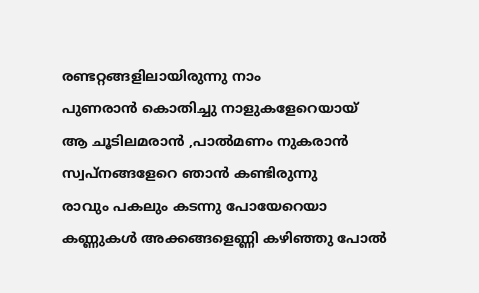രണ്ടറ്റങ്ങളിലായിരുന്നു നാം
പുണരാന്‍ കൊതിച്ചു നാളുകളേറെയായ്
ആ ചൂടിലമരാന്‍ ,പാല്‍മണം നുകരാന്‍
സ്വപ്നങ്ങളേറെ ഞാന്‍ കണ്ടിരുന്നു
രാവും പകലും കടന്നു പോയേറെയാ
കണ്ണുകള്‍ അക്കങ്ങളെണ്ണി കഴിഞ്ഞു പോല്‍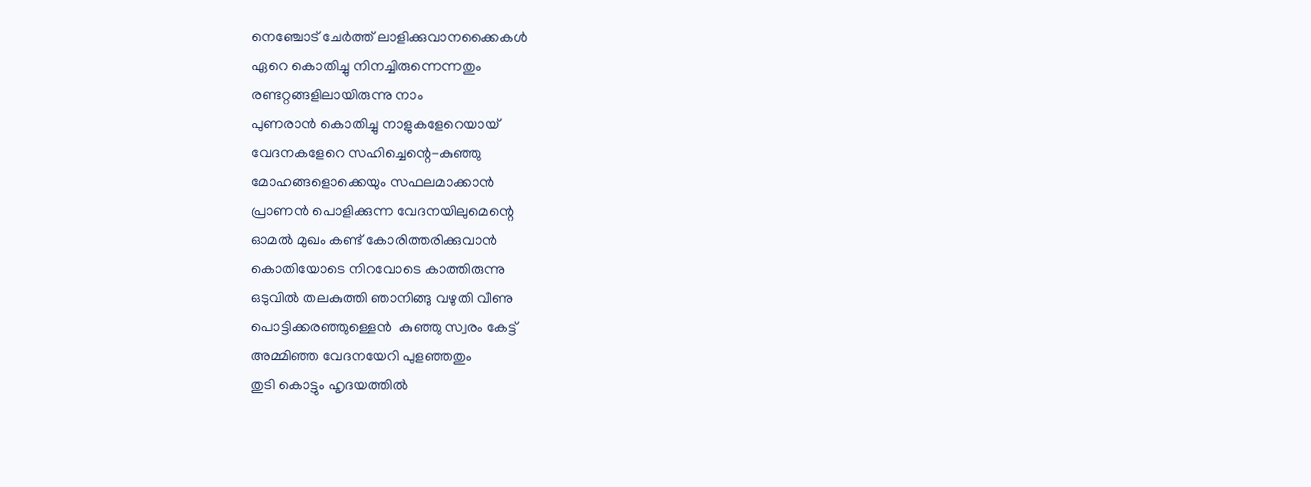നെഞ്ചോട്‌ ചേര്‍ത്ത് ലാളിക്കുവാനക്കൈകള്‍
ഏറെ കൊതിച്ചു നിനച്ചിരുന്നെന്നതും
രണ്ടറ്റങ്ങളിലായിരുന്നു നാം
പുണരാന്‍ കൊതിച്ചു നാളുകളേറെയായ്
വേദനകളേറെ സഹിച്ചെന്റെ-കുഞ്ഞു
മോഹങ്ങളൊക്കെയും സഫലമാക്കാന്‍
പ്രാണന്‍ പൊളിക്കുന്ന വേദനയിലുമെന്റെ
ഓമല്‍ മുഖം കണ്ട് കോരിത്തരിക്കുവാന്‍
കൊതിയോടെ നിറവോടെ കാത്തിരുന്നു
ഒടുവില്‍ തലകുത്തി ഞാനിങ്ങു വഴുതി വീണു
പൊട്ടിക്കരഞ്ഞുള്ളെന്‍  കുഞ്ഞു സ്വരം കേട്ട്
അമ്മിഞ്ഞ വേദനയേറി പുളഞ്ഞതും
തുടി കൊട്ടും ഹൃദയത്തില്‍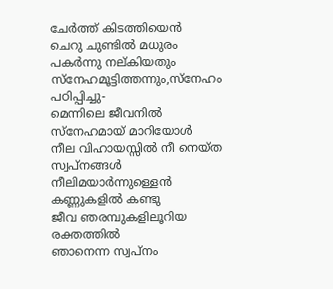ചേര്‍ത്ത് കിടത്തിയെന്‍
ചെറു ചുണ്ടില്‍ മധുരം പകര്‍ന്നു നല്കിയതും
സ്നേഹമൂട്ടിത്തന്നും,സ്നേഹം പഠിപ്പിച്ചു-
മെന്നിലെ ജീവനില്‍ സ്നേഹമായ് മാറിയോള്‍
നീല വിഹായസ്സില്‍ നീ നെയ്ത സ്വപ്‌നങ്ങള്‍
നീലിമയാര്‍ന്നുള്ളെന്‍ കണ്ണുകളില്‍ കണ്ടു
ജീവ ഞരമ്പുകളിലൂറിയ രക്തത്തില്‍
ഞാനെന്ന സ്വപ്നം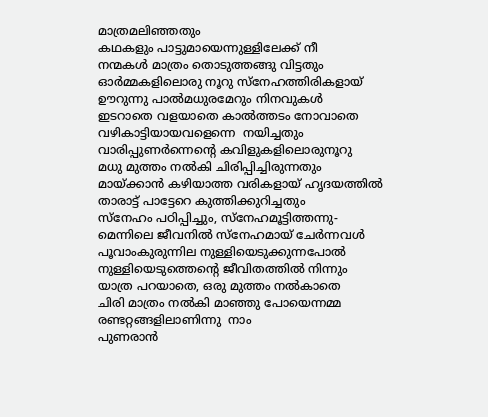മാത്രമലിഞ്ഞതും
കഥകളും പാട്ടുമായെന്നുള്ളിലേക്ക് നീ
നന്മകള്‍ മാത്രം തൊടുത്തങ്ങു വിട്ടതും
ഓര്‍മ്മകളിലൊരു നൂറു സ്നേഹത്തിരികളായ്
ഊറുന്നു പാല്‍മധുരമേറും നിനവുകള്‍
ഇടറാതെ വളയാതെ കാല്‍ത്തടം നോവാതെ
വഴികാട്ടിയായവളെന്നെ  നയിച്ചതും
വാരിപ്പുണര്‍ന്നെന്റെ കവിളുകളിലൊരുനൂറു
മധു മുത്തം നല്‍കി ചിരിപ്പിച്ചിരുന്നതും
മായ്ക്കാന്‍ കഴിയാത്ത വരികളായ് ഹൃദയത്തില്‍
താരാട്ട് പാട്ടേറെ കുത്തിക്കുറിച്ചതും
സ്നേഹം പഠിപ്പിച്ചും, സ്നേഹമൂട്ടിത്തന്നു-
മെന്നിലെ ജീവനില്‍ സ്നേഹമായ് ചേര്‍ന്നവള്‍
പൂവാംകുരുന്നില നുള്ളിയെടുക്കുന്നപോല്‍
നുള്ളിയെടുത്തെന്റെ ജീവിതത്തില്‍ നിന്നും
യാത്ര പറയാതെ, ഒരു മുത്തം നല്‍കാതെ
ചിരി മാത്രം നല്‍കി മാഞ്ഞു പോയെന്നമ്മ
രണ്ടറ്റങ്ങളിലാണിന്നു  നാം
പുണരാന്‍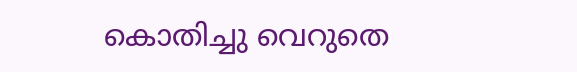കൊതിച്ചു വെറുതെ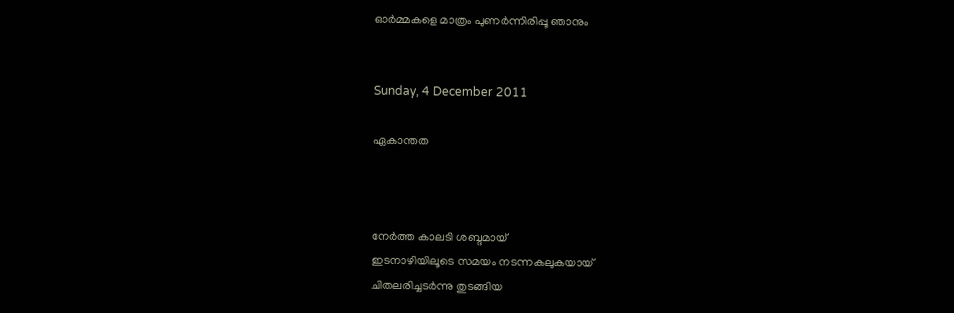ഓര്‍മ്മകളെ മാത്രം പുണര്‍ന്നിരിപ്പൂ ഞാനും


Sunday, 4 December 2011

ഏകാന്തത



നേര്‍ത്ത കാലടി ശബ്ദമായ്
ഇടനാഴിയിലൂടെ സമയം നടന്നകലുകയായ്
ചിതലരിച്ചടര്‍ന്നു തുടങ്ങിയ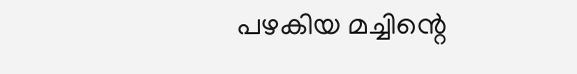പഴകിയ മച്ചിന്റെ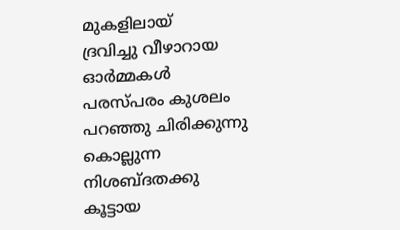മുകളിലായ്
ദ്രവിച്ചു വീഴാറായ ഓര്‍മ്മകള്‍
പരസ്പരം കുശലം പറഞ്ഞു ചിരിക്കുന്നു
കൊല്ലുന്ന നിശബ്ദതക്കു കൂട്ടായ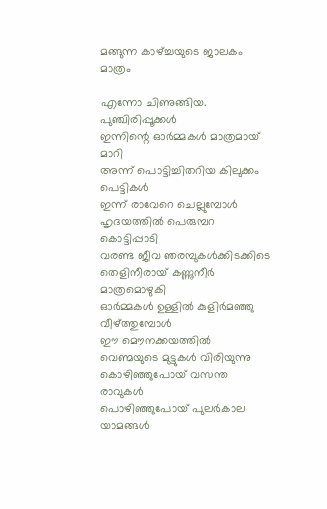മങ്ങുന്ന കാഴ്ച്ചയുടെ ജാലകം മാത്രം

എന്നോ ചിണുങ്ങിയ. പുഞ്ചിരിപ്പൂക്കള്‍
ഇന്നിന്റെ ഓര്‍മ്മകള്‍ മാത്രമായ് മാറി
അന്ന് പൊട്ടിച്ചിതറിയ കിലുക്കം പെട്ടികള്‍
ഇന്ന് രാവേറെ ചെല്ലുമ്പോള്‍
ഹൃദയത്തില്‍ പെരുമ്പറ കൊട്ടിപ്പാടി
വരണ്ട ജീവ ഞരമ്പുകള്‍ക്കിടക്കിടെ
തെളിനീരായ്‌ കണ്ണുനീര്‍ മാത്രമൊഴുകി
ഓര്‍മ്മകള്‍ ഉള്ളില്‍ കുളിര്‍മഞ്ഞു വീഴ്ത്തുമ്പോള്‍
ഈ മൌനക്കയത്തില്‍ വെണ്മയുടെ മുട്ടുകള്‍ വിരിയുന്നു
കൊഴിഞ്ഞുപോയ് വസന്ത രാവുകള്‍
പൊഴിഞ്ഞുപോയ് പുലര്‍കാല യാമങ്ങള്‍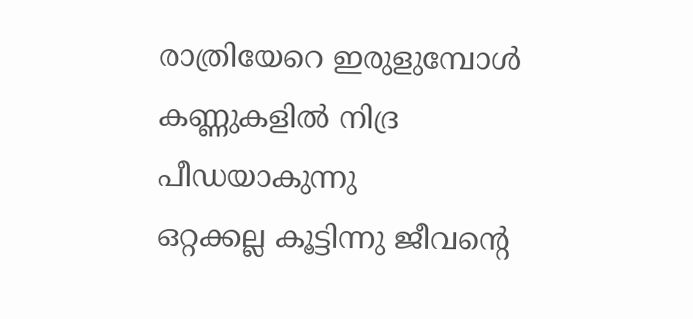രാത്രിയേറെ ഇരുളുമ്പോള്‍
കണ്ണുകളില്‍ നിദ്ര പീഡയാകുന്നു
ഒറ്റക്കല്ല കൂട്ടിന്നു ജീവന്റെ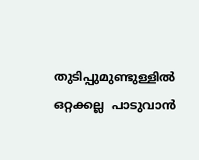തുടിപ്പുമുണ്ടുള്ളില്‍
ഒറ്റക്കല്ല  പാടുവാന്‍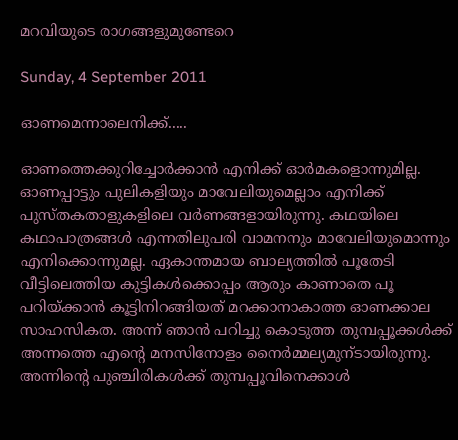മറവിയുടെ രാഗങ്ങളുമുണ്ടേറെ

Sunday, 4 September 2011

ഓണമെന്നാലെനിക്ക്.....

ഓണത്തെക്കുറിച്ചോര്‍ക്കാന്‍ എനിക്ക്‌ ഓര്‍മകളൊന്നുമില്ല. ഓണപ്പാട്ടും പുലികളിയും മാവേലിയുമെല്ലാം എനിക്ക്‌ പുസ്തകതാളുകളിലെ വര്‍ണങ്ങളായിരുന്നു. കഥയിലെ കഥാപാത്രങ്ങള്‍ എന്നതിലുപരി വാമനനും മാവേലിയുമൊന്നും എനിക്കൊന്നുമല്ല. ഏകാന്തമായ ബാല്യത്തില്‍ പൂതേടി വീട്ടിലെത്തിയ കുട്ടികള്‍ക്കൊപ്പം ആരും കാണാതെ പൂ പറിയ്ക്കാന്‍ കൂട്ടിനിറങ്ങിയത് മറക്കാനാകാത്ത ഓണക്കാല സാഹസികത. അന്ന് ഞാന്‍ പറിച്ചു കൊടുത്ത തുമ്പപ്പൂക്കള്‍ക്ക് അന്നത്തെ എന്റെ മനസിനോളം നൈര്‍മ്മല്യമുന്ടായിരുന്നു. അന്നിന്റെ പുഞ്ചിരികള്‍ക്ക് തുമ്പപ്പൂവിനെക്കാള്‍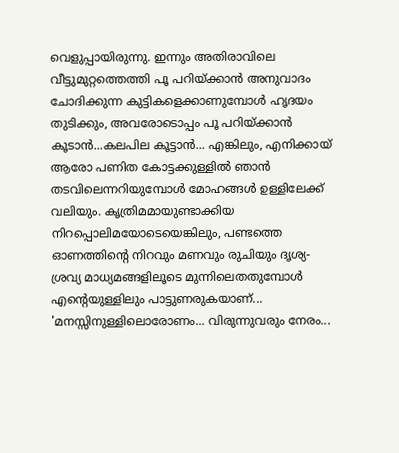വെളുപ്പായിരുന്നു. ഇന്നും അതിരാവിലെ വീട്ടുമുറ്റത്തെത്തി പൂ പറിയ്ക്കാന്‍ അനുവാദം ചോദിക്കുന്ന കുട്ടികളെക്കാണുമ്പോള്‍ ഹൃദയം തുടിക്കും, അവരോടൊപ്പം പൂ പറിയ്ക്കാന്‍ കൂടാന്‍...കലപില കൂട്ടാന്‍... എങ്കിലും, എനിക്കായ് ആരോ പണിത കോട്ടക്കുള്ളില്‍ ഞാന്‍ തടവിലെന്നറിയുമ്പോള്‍ മോഹങ്ങള്‍ ഉള്ളിലേക്ക് വലിയും. കൃത്രിമമായുണ്ടാക്കിയ നിറപ്പൊലിമയോടെയെങ്കിലും, പണ്ടത്തെ ഓണത്തിന്റെ നിറവും മണവും രുചിയും ദൃശ്യ-ശ്രവ്യ മാധ്യമങ്ങളിലൂടെ മുന്നിലെതതുമ്പോള്‍ എന്റെയുള്ളിലും പാട്ടുണരുകയാണ്‌... 'മനസ്സിനുള്ളിലൊരോണം... വിരുന്നുവരും നേരം...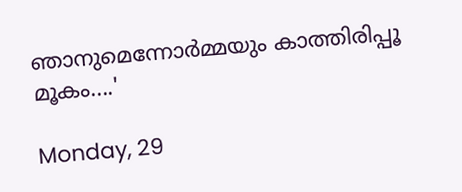ഞാനുമെന്നോര്‍മ്മയും കാത്തിരിപ്പൂ മൂകം....'

Monday, 29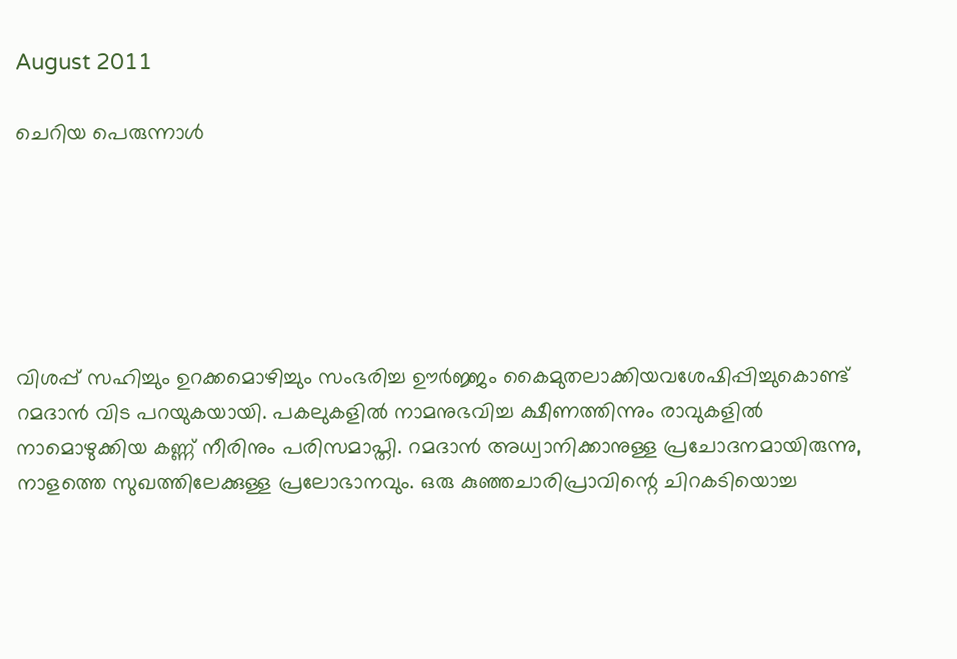August 2011

ചെറിയ പെരുന്നാള്‍






വിശപ്പ്‌ സഹിച്ചും ഉറക്കമൊഴിച്ചും സംഭരിച്ച ഊര്‍ജ്ജം കൈമുതലാക്കിയവശേഷിപ്പിച്ചുകൊണ്ട് റമദാന്‍ വിട പറയുകയായി. പകലുകളില്‍ നാമനുഭവിച്ച ക്ഷീണത്തിന്നും രാവുകളില്‍ നാമൊഴുക്കിയ കണ്ണ് നീരിനും പരിസമാപ്തി. റമദാന്‍ അധ്വാനിക്കാനുള്ള പ്രചോദനമായിരുന്നു, നാളത്തെ സുഖത്തിലേക്കുള്ള പ്രലോഭാനവും. ഒരു കുഞ്ഞചാരിപ്രാവിന്റെ ചിറകടിയൊച്ച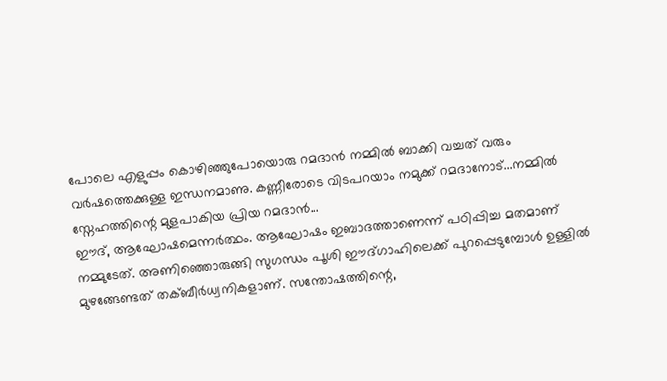പോലെ എളുപ്പം കൊഴിഞ്ഞുപോയൊരു റമദാന്‍ നമ്മില്‍ ബാക്കി വച്ചത് വരും വര്‍ഷത്തെക്കുള്ള ഇന്ധനമാണു. കണ്ണീരോടെ വിടപറയാം നമുക്ക് റമദാനോട്...നമ്മില്‍ സ്നേഹത്തിന്റെ മുളപാകിയ പ്രിയ റമദാന്‍...
ഈദ്, ആഘോഷമെന്നര്‍ത്ഥം. ആഘോഷം ഇബാദത്താണെന്ന് പഠിപ്പിച്ച മതമാണ്‌ നമ്മുടേത്. അണിഞ്ഞൊരുങ്ങി സുഗന്ധം പൂശി ഈദ്ഗാഹിലെക്ക് പുറപ്പെടുമ്പോള്‍ ഉള്ളില്‍ മുഴങ്ങേണ്ടത് തക്ബീര്‍ധ്വനികളാണ്‌. സന്തോഷത്തിന്റെ,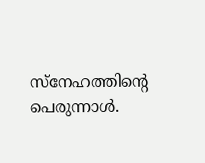സ്നേഹത്തിന്റെ പെരുന്നാള്‍.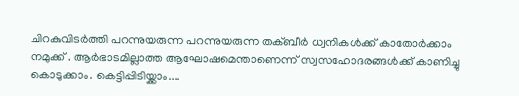ചിറകുവിടര്‍ത്തി പറന്നുയരുന്ന പറന്നുയരുന്ന തക്ബീര്‍ ധ്വനികള്‍ക്ക് കാതോര്‍ക്കാം നമുക്ക്‌ . ആര്‍ഭാടമില്ലാത്ത ആഘോഷമെന്താണെന്ന് സ്വസഹോദരങ്ങള്‍ക്ക്‌ കാണിച്ചു കൊടുക്കാം. കെട്ടിപ്പിടിയ്ക്കാം....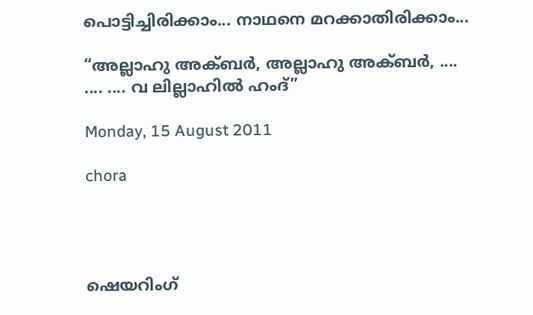പൊട്ടിച്ചിരിക്കാം... നാഥനെ മറക്കാതിരിക്കാം...

“അല്ലാഹു അക്‍ബര്‍, അല്ലാഹു അക്‍ബര്‍, ....
.... .... വ ലില്ലാഹില്‍ ഹംദ്”

Monday, 15 August 2011

chora




ഷെയറിംഗ്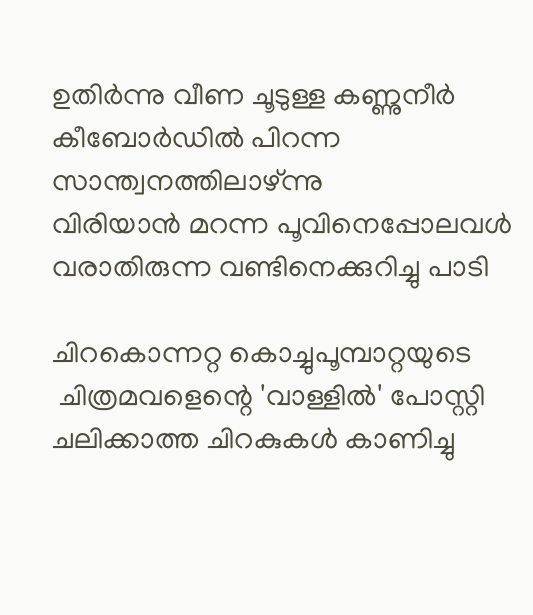ഉതിര്‍ന്നു വീണ ചൂടുള്ള കണ്ണുനീര്‍
കീബോര്‍ഡില്‍ പിറന്ന സാന്ത്വനത്തിലാഴ്ന്നു
വിരിയാന്‍ മറന്ന പൂവിനെപ്പോലവള്‍
വരാതിരുന്ന വണ്ടിനെക്കുറിച്ചു പാടി

ചിറകൊന്നറ്റ കൊച്ചുപൂമ്പാറ്റയുടെ
 ചിത്രമവളെന്റെ 'വാള്ളില്‍' പോസ്റ്റി
ചലിക്കാത്ത ചിറകുകള്‍ കാണിച്ചു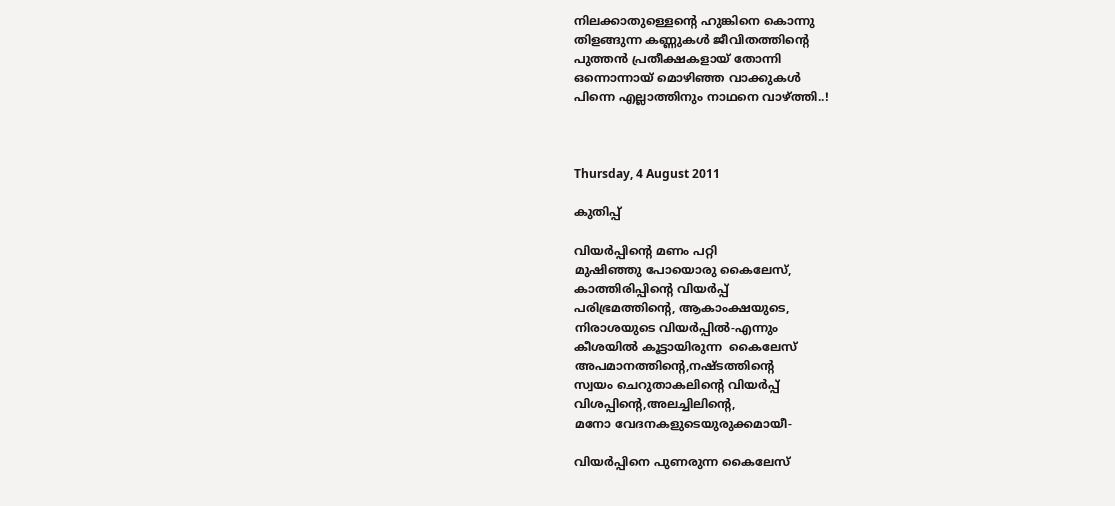നിലക്കാതുള്ളെന്റെ ഹുങ്കിനെ കൊന്നു
തിളങ്ങുന്ന കണ്ണുകള്‍ ജീവിതത്തിന്റെ
പുത്തന്‍ പ്രതീക്ഷകളായ് തോന്നി
ഒന്നൊന്നായ് മൊഴിഞ്ഞ വാക്കുകള്‍
പിന്നെ എല്ലാത്തിനും നാഥനെ വാഴ്ത്തി..!



Thursday, 4 August 2011

കുതിപ്പ്

വിയര്‍പ്പിന്റെ മണം പറ്റി
മുഷിഞ്ഞു പോയൊരു കൈലേസ്,
കാത്തിരിപ്പിന്റെ വിയര്‍പ്പ്
പരിഭ്രമത്തിന്റെ, ആകാംക്ഷയുടെ,
നിരാശയുടെ വിയര്‍പ്പില്‍-എന്നും
കീശയില്‍ കൂട്ടായിരുന്ന  കൈലേസ്
അപമാനത്തിന്റെ,നഷ്ടത്തിന്റെ
സ്വയം ചെറുതാകലിന്റെ വിയര്‍പ്പ്
വിശപ്പിന്റെ,അലച്ചിലിന്റെ,
മനോ വേദനകളുടെയുരുക്കമായീ-

വിയര്‍പ്പിനെ പുണരുന്ന കൈലേസ്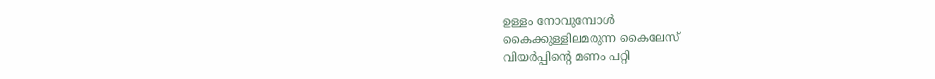ഉള്ളം നോവുമ്പോള്‍
കൈക്കുള്ളിലമരുന്ന കൈലേസ്
വിയര്‍പ്പിന്റെ മണം പറ്റി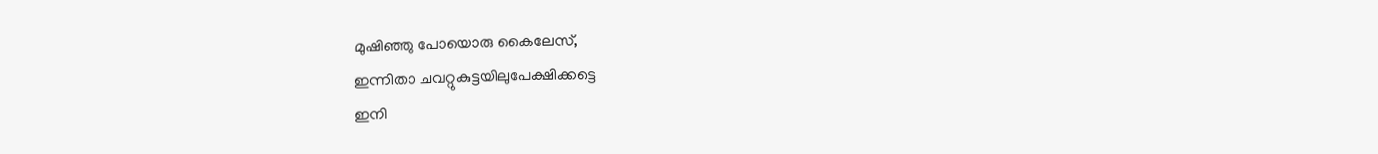മുഷിഞ്ഞു പോയൊരു കൈലേസ്,
ഇന്നിതാ ചവറ്റുകുട്ടയിലുപേക്ഷിക്കട്ടെ
ഇനി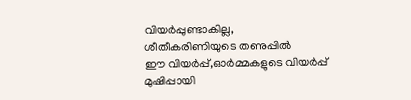വിയര്‍പ്പുണ്ടാകില്ല,
ശീതീകരിണിയുടെ തണുപ്പില്‍
ഈ വിയര്‍പ്പ്,ഓര്‍മ്മകളുടെ വിയര്‍പ്പ്
മുഷിപ്പായി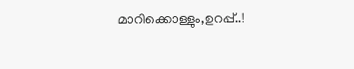മാറിക്കൊള്ളും,ഉറപ്പ്..!